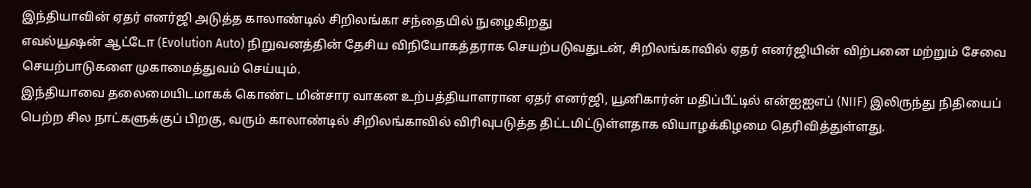இந்தியாவின் ஏதர் எனர்ஜி அடுத்த காலாண்டில் சிறிலங்கா சந்தையில் நுழைகிறது
எவல்யூஷன் ஆட்டோ (Evolution Auto) நிறுவனத்தின் தேசிய விநியோகத்தராக செயற்படுவதுடன், சிறிலங்காவில் ஏதர் எனர்ஜியின் விற்பனை மற்றும் சேவை செயற்பாடுகளை முகாமைத்துவம் செய்யும்.
இந்தியாவை தலைமையிடமாகக் கொண்ட மின்சார வாகன உற்பத்தியாளரான ஏதர் எனர்ஜி, யூனிகார்ன் மதிப்பீட்டில் என்ஐஐஎப் (NIIF) இலிருந்து நிதியைப் பெற்ற சில நாட்களுக்குப் பிறகு, வரும் காலாண்டில் சிறிலங்காவில் விரிவுபடுத்த திட்டமிட்டுள்ளதாக வியாழக்கிழமை தெரிவித்துள்ளது.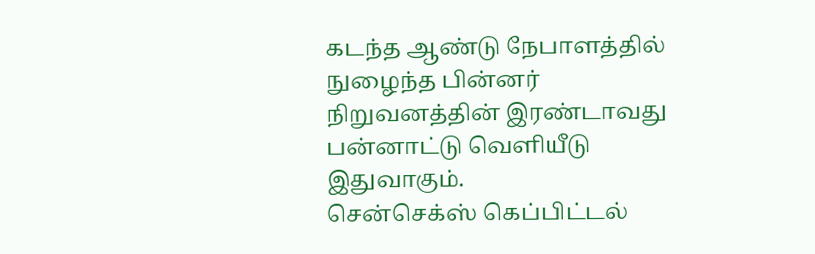கடந்த ஆண்டு நேபாளத்தில் நுழைந்த பின்னர் நிறுவனத்தின் இரண்டாவது பன்னாட்டு வெளியீடு இதுவாகும்.
சென்செக்ஸ் கெப்பிட்டல்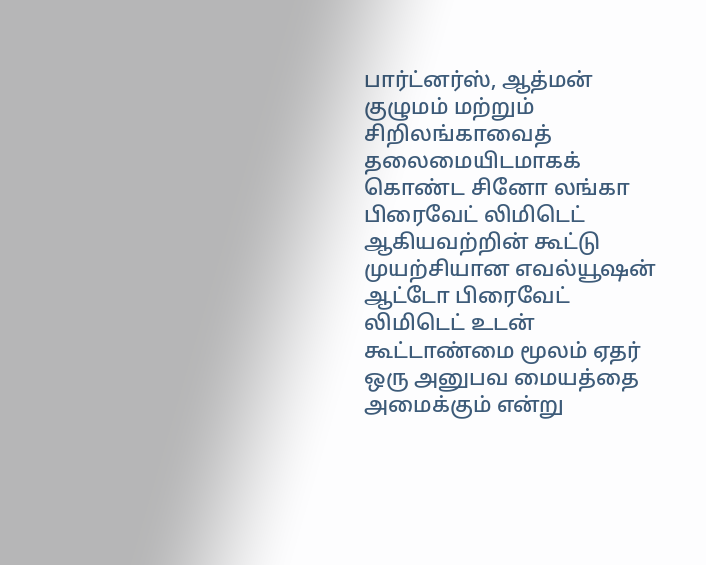பார்ட்னர்ஸ், ஆத்மன் குழுமம் மற்றும் சிறிலங்காவைத் தலைமையிடமாகக் கொண்ட சினோ லங்கா பிரைவேட் லிமிடெட் ஆகியவற்றின் கூட்டு முயற்சியான எவல்யூஷன் ஆட்டோ பிரைவேட் லிமிடெட் உடன் கூட்டாண்மை மூலம் ஏதர் ஒரு அனுபவ மையத்தை அமைக்கும் என்று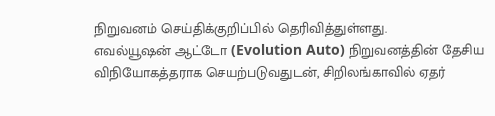நிறுவனம் செய்திக்குறிப்பில் தெரிவித்துள்ளது.
எவல்யூஷன் ஆட்டோ (Evolution Auto) நிறுவனத்தின் தேசிய விநியோகத்தராக செயற்படுவதுடன், சிறிலங்காவில் ஏதர்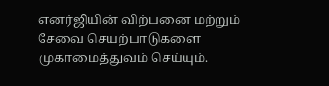எனர்ஜியின் விற்பனை மற்றும் சேவை செயற்பாடுகளை முகாமைத்துவம் செய்யும்.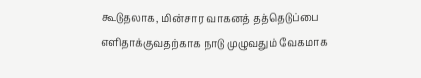கூடுதலாக, மின்சார வாகனத் தத்தெடுப்பை எளிதாக்குவதற்காக நாடு முழுவதும் வேகமாக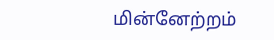மின்னேற்றம்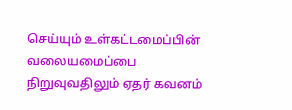செய்யும் உள்கட்டமைப்பின் வலையமைப்பை நிறுவுவதிலும் ஏதர் கவனம்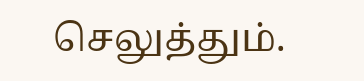செலுத்தும்.